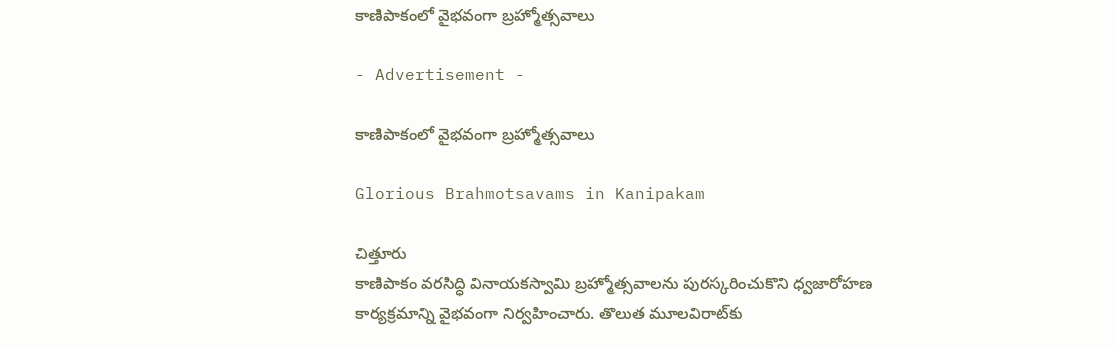కాణిపాకంలో వైభవంగా బ్రహ్మోత్సవాలు

- Advertisement -

కాణిపాకంలో వైభవంగా బ్రహ్మోత్సవాలు

Glorious Brahmotsavams in Kanipakam

చిత్తూరు
కాణిపాకం వరసిద్ధి వినాయకస్వామి బ్రహ్మోత్సవాలను పురస్కరించుకొని ధ్వజారోహణ కార్యక్రమాన్ని వైభవంగా నిర్వహించారు. తొలుత మూలవిరాట్‌కు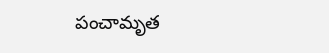పంచామృత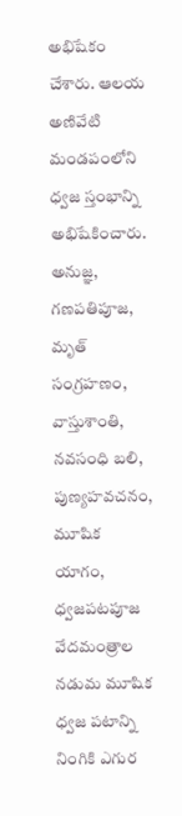అభిషేకం చేశారు. ఆలయ అణివేటి మండపంలోని ధ్వజ స్తంభాన్ని అభిషేకించారు. అనుజ్ఞ, గణపతిపూజ, మృత్‌ సంగ్రహణం, వాస్తుశాంతి, నవసంధి బలి, పుణ్యహవచనం, మూషిక యాగం, ధ్వజపటపూజ వేదమంత్రాల నడుమ మూషిక ధ్వజ పటాన్ని నింగికి ఎగుర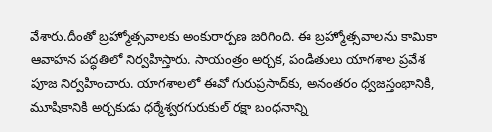వేశారు.దీంతో బ్రహ్మోత్సవాలకు అంకురార్పణ జరిగింది. ఈ బ్రహ్మోత్సవాలను కామికా ఆవాహన పద్ధతిలో నిర్వహిస్తారు. సాయంత్రం అర్చక, పండితులు యాగశాల ప్రవేశ పూజ నిర్వహించారు. యాగశాలలో ఈవో గురుప్రసాద్‌కు, అనంతరం ధ్వజస్తంభానికి, మూషికానికి అర్చకుడు ధర్మేశ్వరగురుకుల్‌ రక్షా బంధనాన్ని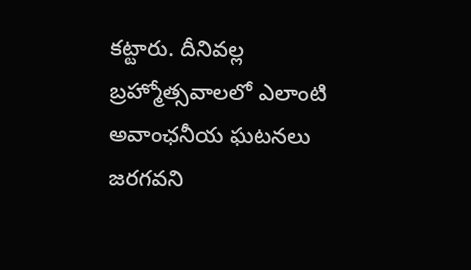కట్టారు. దీనివల్ల బ్రహ్మోత్సవాలలో ఎలాంటి అవాంఛనీయ ఘటనలు జరగవని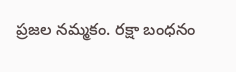ప్రజల నమ్మకం. రక్షా బంధనం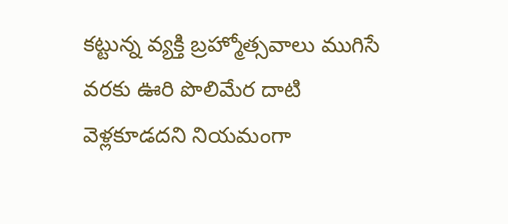కట్టున్న వ్యక్తి బ్రహ్మోత్సవాలు ముగిసే వరకు ఊరి పొలిమేర దాటి వెళ్లకూడదని నియమంగా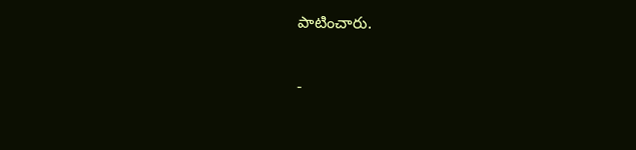పాటించారు.

-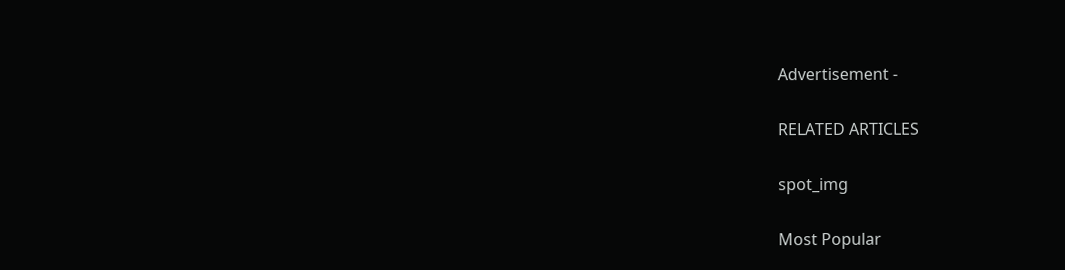Advertisement -

RELATED ARTICLES

spot_img

Most Popular